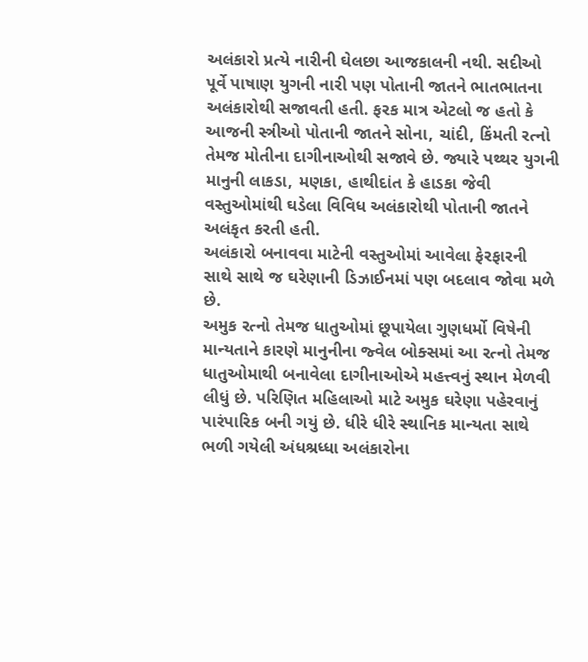અલંકારો પ્રત્યે નારીની ઘેલછા આજકાલની નથી. સદીઓ પૂર્વે પાષાણ યુગની નારી પણ પોતાની જાતને ભાતભાતના અલંકારોથી સજાવતી હતી. ફરક માત્ર એટલો જ હતો કે આજની સ્ત્રીઓ પોતાની જાતને સોના, ચાંદી, કિંમતી રત્નો તેમજ મોતીના દાગીનાઓથી સજાવે છે. જ્યારે પથ્થર યુગની માનુની લાકડા, મણકા, હાથીદાંત કે હાડકા જેવી વસ્તુઓમાંથી ઘડેલા વિવિધ અલંકારોથી પોતાની જાતને અલંકૃત કરતી હતી.
અલંકારો બનાવવા માટેની વસ્તુઓમાં આવેલા ફેરફારની સાથે સાથે જ ઘરેણાની ડિઝાઈનમાં પણ બદલાવ જોવા મળે છે.
અમુક રત્નો તેમજ ધાતુઓમાં છૂપાયેલા ગુણધર્મો વિષેની માન્યતાને કારણે માનુનીના જ્વેલ બોક્સમાં આ રત્નો તેમજ ધાતુઓમાથી બનાવેલા દાગીનાઓએ મહત્ત્વનું સ્થાન મેળવી લીધું છે. પરિણિત મહિલાઓ માટે અમુક ઘરેણા પહેરવાનું પારંપારિક બની ગયું છે. ધીરે ધીરે સ્થાનિક માન્યતા સાથે ભળી ગયેલી અંધશ્રધ્ધા અલંકારોના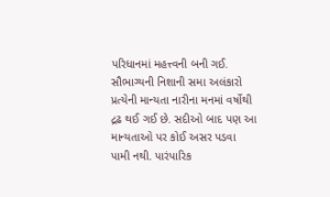પરિધાનમાં મહત્ત્વની બની ગઈ.
સૌભાગ્યની નિશાની સમા અલંકારો પ્રત્યેની માન્યતા નારીના મનમાં વર્ષોથી દ્રઢ થઈ ગઈ છે. સદીઓ બાદ પણ આ માન્યતાઓ પર કોઈ અસર પડવા પામી નથી. પારંપારિક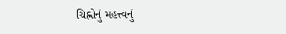ચિહ્નોનું મહત્ત્વનું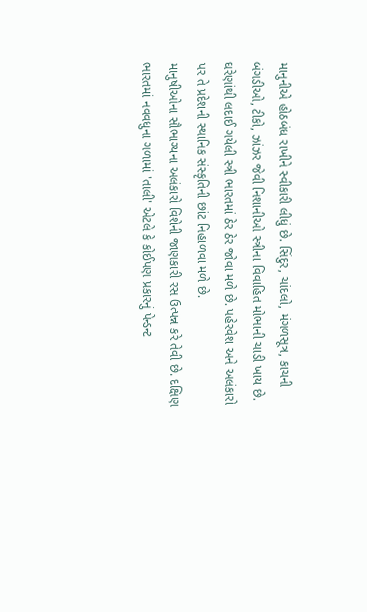માનુનીએ હોઠબંધ રાખીને સ્વીકારી લીધું છે. સિંદુર, ચાંદલો, મંગળસૂત્ર, કાચની બંગડીઓ, ટીકો, ઝાંઝર જેવી નિશાનીઓ સ્ત્રીના વિવાહિત મોભાની ચાડી ખાય છે. ઘરેણાંથી લદાઈ ગયેલી સ્ત્રી ભારતમાં ઠેર ઠેર જોવા મળે છે. પહેરવેશ અને અલંકારો પર તે પ્રદેશની સ્થાનિક સંસ્કૃતિની છાંટ નિહાળવા મળે છે.
માનુષીઓના સૌભાગ્યના અલંકારો વિશેની જાણકારી રસ ઉત્પન્ન કરે તેવી છે. દક્ષિણ ભારતમાં નવવધુના ગળામાં 'તાલી' એટલે કે કોઈપણ પ્રકારનું પેન્ડન્ટ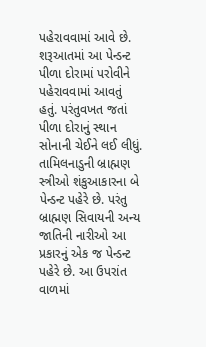પહેરાવવામાં આવે છે. શરૂઆતમાં આ પેન્ડન્ટ પીળા દોરામાં પરોવીને પહેરાવવામાં આવતું હતું. પરંતુવખત જતાં પીળા દોરાનું સ્થાન સોનાની ચેઈને લઈ લીધું. તામિલનાડુની બ્રાહ્મણ સ્ત્રીઓ શંકુઆકારના બે પેન્ડન્ટ પહેરે છે. પરંતુ બ્રાહ્મણ સિવાયની અન્ય જાતિની નારીઓ આ પ્રકારનું એક જ પેન્ડન્ટ પહેરે છે. આ ઉપરાંત વાળમાં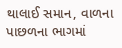થાલાઈ સમાન, વાળના પાછળના ભાગમાં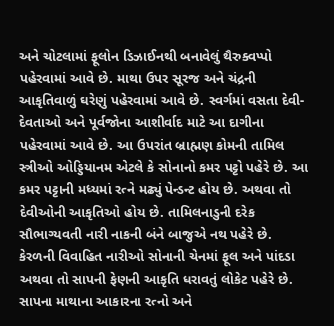અને ચોટલામાં ફૂલોન ડિઝાઈનથી બનાવેલું થૈરુક્વપ્પો પહેરવામાં આવે છે. માથા ઉપર સૂરજ અને ચંદ્રની આકૃતિવાળું ઘરેણું પહેરવામાં આવે છે. સ્વર્ગમાં વસતા દેવી-દેવતાઓ અને પૂર્વજોના આશીર્વાદ માટે આ દાગીના પહેરવામાં આવે છે. આ ઉપરાંત બ્રાહ્મણ કોમની તામિલ સ્ત્રીઓ ઓડ્ડિયાનમ એટલે કે સોનાનો કમર પટ્ટો પહેરે છે. આ કમર પટ્ટાની મધ્યમાં રત્ને મઢ્યું પેન્ડન્ટ હોય છે. અથવા તો દેવીઓની આકૃતિઓ હોય છે. તામિલનાડુની દરેક સૌભાગ્યવતી નારી નાકની બંને બાજુએ નથ પહેરે છે.
કેરળની વિવાહિત નારીઓ સોનાની ચેનમાં ફૂલ અને પાંદડા અથવા તો સાપની ફેણની આકૃતિ ધરાવતું લોકેટ પહેરે છે. સાપના માથાના આકારના રત્નો અને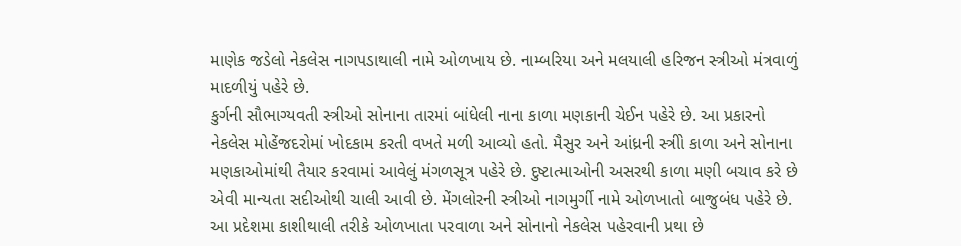માણેક જડેલો નેકલેસ નાગપડાથાલી નામે ઓળખાય છે. નામ્બરિયા અને મલયાલી હરિજન સ્ત્રીઓ મંત્રવાળું માદળીયું પહેરે છે.
કુર્ગની સૌભાગ્યવતી સ્ત્રીઓ સોનાના તારમાં બાંધેલી નાના કાળા મણકાની ચેઈન પહેરે છે. આ પ્રકારનો નેકલેસ મોહેંજદરોમાં ખોદકામ કરતી વખતે મળી આવ્યો હતો. મૈસુર અને આંધ્રની સ્ત્રીો કાળા અને સોનાના મણકાઓમાંથી તૈયાર કરવામાં આવેલું મંગળસૂત્ર પહેરે છે. દુષ્ટાત્માઓની અસરથી કાળા મણી બચાવ કરે છે એવી માન્યતા સદીઓથી ચાલી આવી છે. મેંગલોરની સ્ત્રીઓ નાગમુર્ગી નામે ઓળખાતો બાજુબંધ પહેરે છે. આ પ્રદેશમા કાશીથાલી તરીકે ઓળખાતા પરવાળા અને સોનાનો નેકલેસ પહેરવાની પ્રથા છે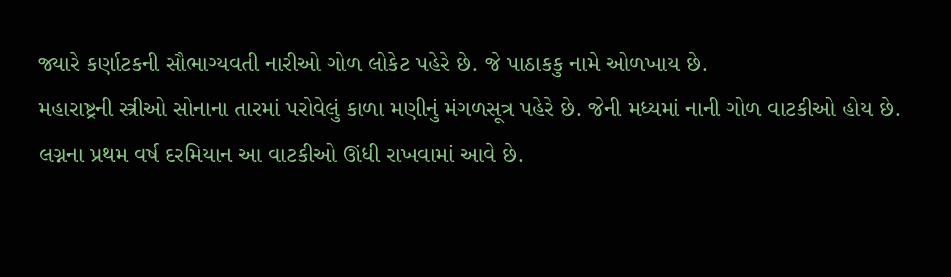જ્યારે કર્ણાટકની સૌભાગ્યવતી નારીઓ ગોળ લોકેટ પહેરે છે. જે પાઠાકકુ નામે ઓળખાય છે.
મહારાષ્ટ્રની સ્ત્રીઓ સોનાના તારમાં પરોવેલું કાળા મણીનું મંગળસૂત્ર પહેરે છે. જેની મધ્યમાં નાની ગોળ વાટકીઓ હોય છે. લગ્નના પ્રથમ વર્ષ દરમિયાન આ વાટકીઓ ઊંધી રાખવામાં આવે છે.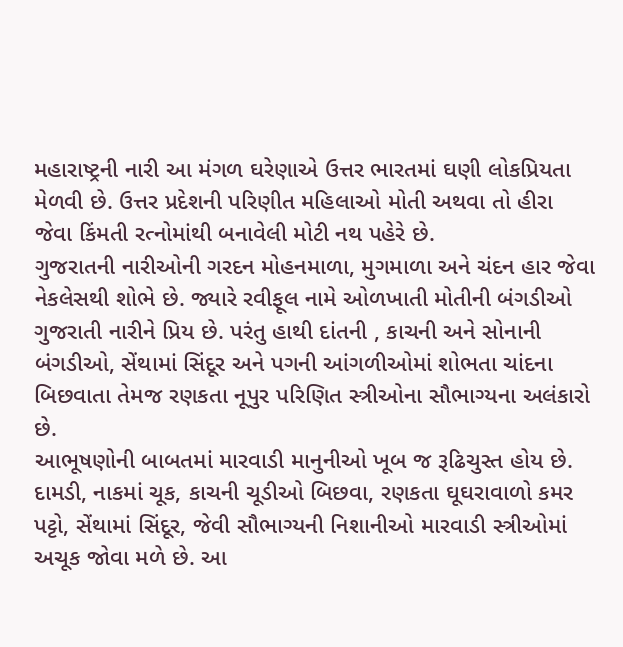મહારાષ્ટ્રની નારી આ મંગળ ઘરેણાએ ઉત્તર ભારતમાં ઘણી લોકપ્રિયતા મેળવી છે. ઉત્તર પ્રદેશની પરિણીત મહિલાઓ મોતી અથવા તો હીરા જેવા કિંમતી રત્નોમાંથી બનાવેલી મોટી નથ પહેરે છે.
ગુજરાતની નારીઓની ગરદન મોહનમાળા, મુગમાળા અને ચંદન હાર જેવા નેકલેસથી શોભે છે. જ્યારે રવીફૂલ નામે ઓળખાતી મોતીની બંગડીઓ ગુજરાતી નારીને પ્રિય છે. પરંતુ હાથી દાંતની , કાચની અને સોનાની બંગડીઓ, સેંથામાં સિંદૂર અને પગની આંગળીઓમાં શોભતા ચાંદના બિછવાતા તેમજ રણકતા નૂપુર પરિણિત સ્ત્રીઓના સૌભાગ્યના અલંકારો છે.
આભૂષણોની બાબતમાં મારવાડી માનુનીઓ ખૂબ જ રૂઢિચુસ્ત હોય છે. દામડી, નાકમાં ચૂક, કાચની ચૂડીઓ બિછવા, રણકતા ઘૂઘરાવાળો કમર પટ્ટો, સેંથામાં સિંદૂર, જેવી સૌભાગ્યની નિશાનીઓ મારવાડી સ્ત્રીઓમાં અચૂક જોવા મળે છે. આ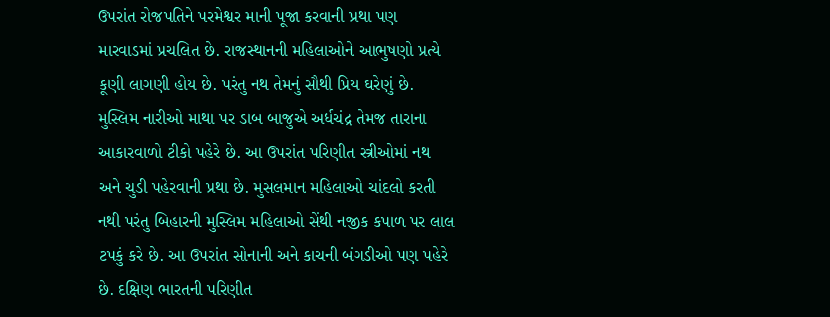ઉપરાંત રોજપતિને પરમેશ્વર માની પૂજા કરવાની પ્રથા પણ મારવાડમાં પ્રચલિત છે. રાજસ્થાનની મહિલાઓને આભુષણો પ્રત્યે કૂણી લાગણી હોય છે. પરંતુ નથ તેમનું સૌથી પ્રિય ઘરેણું છે. મુસ્લિમ નારીઓ માથા પર ડાબ બાજુએ અર્ધચંદ્ર તેમજ તારાના આકારવાળો ટીકો પહેરે છે. આ ઉપરાંત પરિણીત સ્ત્રીઓમાં નથ અને ચુડી પહેરવાની પ્રથા છે. મુસલમાન મહિલાઓ ચાંદલો કરતી નથી પરંતુ બિહારની મુસ્લિમ મહિલાઓ સેંથી નજીક કપાળ પર લાલ ટપકું કરે છે. આ ઉપરાંત સોનાની અને કાચની બંગડીઓ પણ પહેરે છે. દક્ષિણ ભારતની પરિણીત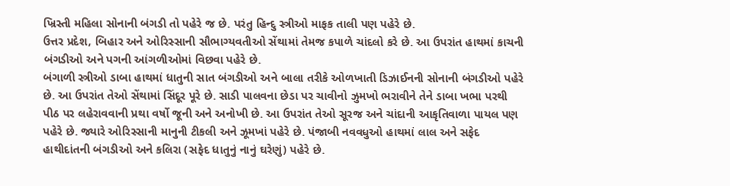ખ્રિસ્તી મહિલા સોનાની બંગડી તો પહેરે જ છે. પરંતુ હિન્દુ સ્ત્રીઓ માફક તાલી પણ પહેરે છે.
ઉત્તર પ્રદેશ, બિહાર અને ઓરિસ્સાની સૌભાગ્યવતીઓ સેંથામાં તેમજ કપાળે ચાંદલો કરે છે. આ ઉપરાંત હાથમાં કાચની બંગડીઓ અને પગની આંગળીઓમાં વિછવા પહેરે છે.
બંગાળી સ્ત્રીઓ ડાબા હાથમાં ધાતુની સાત બંગડીઓ અને બાલા તરીકે ઓળખાતી ડિઝાઈનની સોનાની બંગડીઓ પહેરે છે. આ ઉપરાંત તેઓ સેંથામાં સિંદૂર પૂરે છે. સાડી પાલવના છેડા પર ચાવીનો ઝુમખો ભરાવીને તેને ડાબા ખભા પરથી પીઠ પર લહેરાવવાની પ્રથા વર્ષો જૂની અને અનોખી છે. આ ઉપરાંત તેઓ સૂરજ અને ચાંદાની આકૃતિવાળા પાયલ પણ પહેરે છે. જ્યારે ઓરિસ્સાની માનુની ટીકલી અને ઝૂમખાં પહેરે છે. પંજાબી નવવધુઓ હાથમાં લાલ અને સફેદ હાથીદાંતની બંગડીઓ અને કલિરા (સફેદ ધાતુનું નાનું ઘરેણું) પહેરે છે.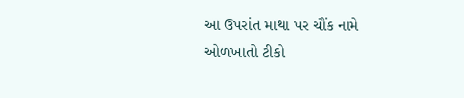આ ઉપરાંત માથા પર ચૌંક નામે ઓળખાતો ટીકો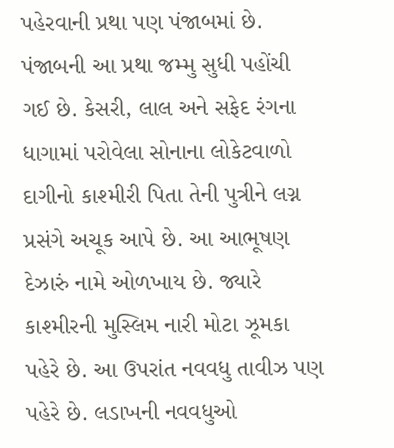પહેરવાની પ્રથા પણ પંજાબમાં છે. પંજાબની આ પ્રથા જમ્મુ સુધી પહોંચી ગઈ છે. કેસરી, લાલ અને સફેદ રંગના ધાગામાં પરોવેલા સોનાના લોકેટવાળો દાગીનો કાશ્મીરી પિતા તેની પુત્રીને લગ્ન પ્રસંગે અચૂક આપે છે. આ આભૂષણ દેઝારું નામે ઓળખાય છે. જ્યારે કાશ્મીરની મુસ્લિમ નારી મોટા ઝૂમકા પહેરે છે. આ ઉપરાંત નવવધુ તાવીઝ પણ પહેરે છે. લડાખની નવવધુઓ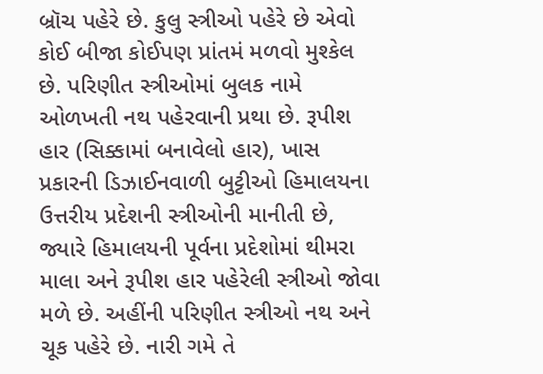બ્રૉચ પહેરે છે. કુલુ સ્ત્રીઓ પહેરે છે એવો કોઈ બીજા કોઈપણ પ્રાંતમં મળવો મુશ્કેલ છે. પરિણીત સ્ત્રીઓમાં બુલક નામે ઓળખતી નથ પહેરવાની પ્રથા છે. રૂપીશ હાર (સિક્કામાં બનાવેલો હાર), ખાસ પ્રકારની ડિઝાઈનવાળી બુટ્ટીઓ હિમાલયના ઉત્તરીય પ્રદેશની સ્ત્રીઓની માનીતી છે, જ્યારે હિમાલયની પૂર્વના પ્રદેશોમાં થીમરા માલા અને રૂપીશ હાર પહેરેલી સ્ત્રીઓ જોવા મળે છે. અહીંની પરિણીત સ્ત્રીઓ નથ અને ચૂક પહેરે છે. નારી ગમે તે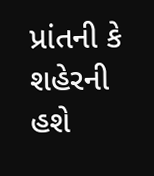પ્રાંતની કે શહેરની હશે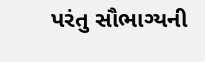પરંતુ સૌભાગ્યની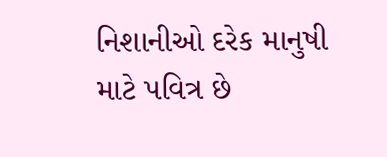નિશાનીઓ દરેક માનુષી માટે પવિત્ર છે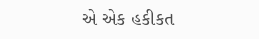એ એક હકીકત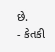છે.
- કેતકી